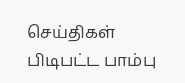செய்திகள்
பிடிபட்ட பாம்பு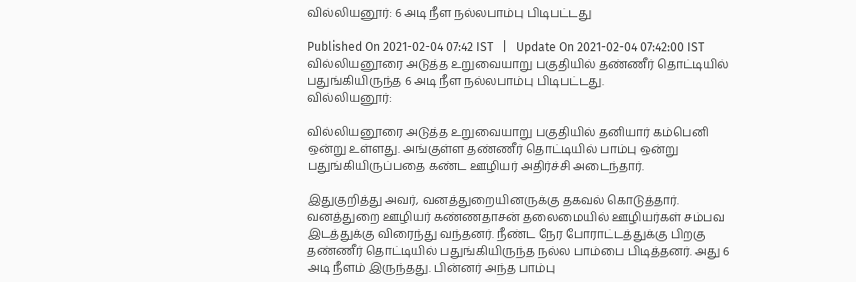வில்லியனூர்: 6 அடி நீள நல்லபாம்பு பிடிபட்டது

Published On 2021-02-04 07:42 IST   |   Update On 2021-02-04 07:42:00 IST
வில்லியனூரை அடுத்த உறுவையாறு பகுதியில் தண்ணீர் தொட்டியில் பதுங்கியிருந்த 6 அடி நீள நல்லபாம்பு பிடிபட்டது.
வில்லியனூர்:

வில்லியனூரை அடுத்த உறுவையாறு பகுதியில் தனியார் கம்பெனி ஒன்று உள்ளது. அங்குள்ள தண்ணீர் தொட்டியில் பாம்பு ஒன்று பதுங்கியிருப்பதை கண்ட ஊழியர் அதிர்ச்சி அடைந்தார்.

இதுகுறித்து அவர், வனத்துறையினருக்கு தகவல் கொடுத்தார். வனத்துறை ஊழியர் கண்ணதாசன் தலைமையில் ஊழியர்கள் சம்பவ இடத்துக்கு விரைந்து வந்தனர். நீண்ட நேர போராட்டத்துக்கு பிறகு தண்ணீர் தொட்டியில் பதுங்கியிருந்த நல்ல பாம்பை பிடித்தனர். அது 6 அடி நீளம் இருந்தது. பின்னர் அந்த பாம்பு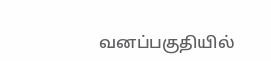வனப்பகுதியில்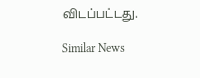விடப்பட்டது.

Similar News